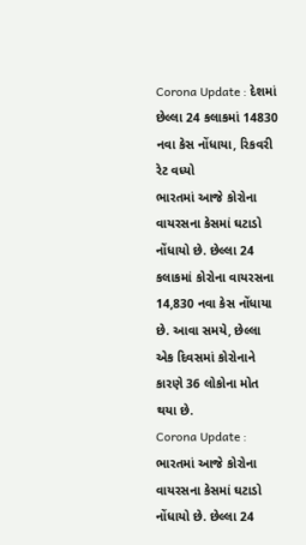Corona Update : દેશમાં છેલ્લા 24 કલાકમાં 14830 નવા કેસ નોંધાયા, રિકવરી રેટ વધ્યો
ભારતમાં આજે કોરોના વાયરસના કેસમાં ઘટાડો નોંધાયો છે. છેલ્લા 24 કલાકમાં કોરોના વાયરસના 14,830 નવા કેસ નોંધાયા છે. આવા સમયે, છેલ્લા એક દિવસમાં કોરોનાને કારણે 36 લોકોના મોત થયા છે.
Corona Update : ભારતમાં આજે કોરોના વાયરસના કેસમાં ઘટાડો નોંધાયો છે. છેલ્લા 24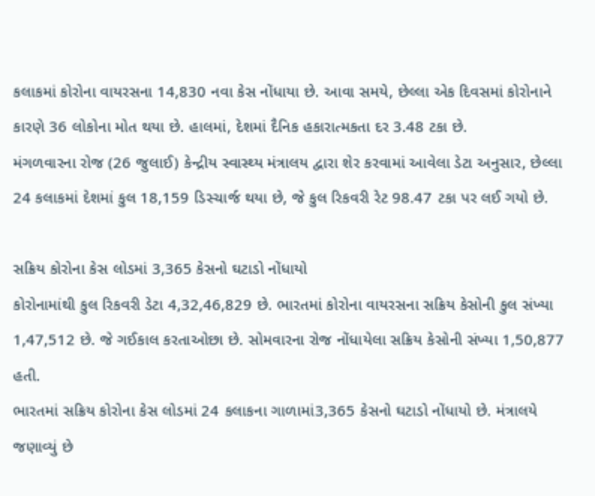કલાકમાં કોરોના વાયરસના 14,830 નવા કેસ નોંધાયા છે. આવા સમયે, છેલ્લા એક દિવસમાં કોરોનાને કારણે 36 લોકોના મોત થયા છે. હાલમાં, દેશમાં દૈનિક હકારાત્મકતા દર 3.48 ટકા છે.
મંગળવારના રોજ (26 જુલાઈ) કેન્દ્રીય સ્વાસ્થ્ય મંત્રાલય દ્વારા શેર કરવામાં આવેલા ડેટા અનુસાર, છેલ્લા 24 કલાકમાં દેશમાં કુલ 18,159 ડિસ્ચાર્જ થયા છે, જે કુલ રિકવરી રેટ 98.47 ટકા પર લઈ ગયો છે.

સક્રિય કોરોના કેસ લોડમાં 3,365 કેસનો ઘટાડો નોંધાયો
કોરોનામાંથી કુલ રિકવરી ડેટા 4,32,46,829 છે. ભારતમાં કોરોના વાયરસના સક્રિય કેસોની કુલ સંખ્યા 1,47,512 છે. જે ગઈકાલ કરતાઓછા છે. સોમવારના રોજ નોંધાયેલા સક્રિય કેસોની સંખ્યા 1,50,877 હતી.
ભારતમાં સક્રિય કોરોના કેસ લોડમાં 24 કલાકના ગાળામાં3,365 કેસનો ઘટાડો નોંધાયો છે. મંત્રાલયે જણાવ્યું છે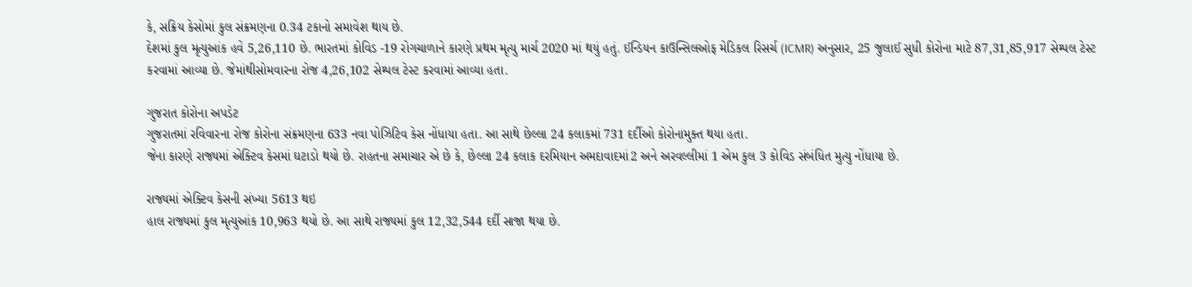કે, સક્રિય કેસોમાં કુલ સંક્રમણના 0.34 ટકાનો સમાવેશ થાય છે.
દેશમાં કુલ મૃત્યુઆંક હવે 5,26,110 છે. ભારતમાં કોવિડ -19 રોગચાળાને કારણે પ્રથમ મૃત્યુ માર્ચ 2020 માં થયું હતું. ઈન્ડિયન કાઉન્સિલઓફ મેડિકલ રિસર્ચ (ICMR) અનુસાર, 25 જુલાઈ સુધી કોરોના માટે 87,31,85,917 સેમ્પલ ટેસ્ટ કરવામાં આવ્યા છે. જેમાંથીસોમવારના રોજ 4,26,102 સેમ્પલ ટેસ્ટ કરવામાં આવ્યા હતા.

ગુજરાત કોરોના અપડેટ
ગુજરાતમાં રવિવારના રોજ કોરોના સંક્રમણના 633 નવા પોઝિટિવ કેસ નોંધાયા હતા. આ સાથે છેલ્લા 24 કલાકમાં 731 દર્દીઓ કોરોનામુક્ત થયા હતા.
જેના કારણે રાજ્યમાં એક્ટિવ કેસમાં ઘટાડો થયો છે. રાહતના સમાચાર એ છે કે, છેલ્લા 24 કલાક દરમિયાન અમદાવાદમાં2 અને અરવલ્લીમાં 1 એમ કુલ 3 કોવિડ સંબંધિત મુત્યુ નોંધાયા છે.

રાજ્યમાં એક્ટિવ કેસની સંખ્યા 5613 થઇ
હાલ રાજ્યમાં કુલ મૃત્યુઆંક 10,963 થયો છે. આ સાથે રાજ્યમાં કુલ 12,32,544 દર્દી સાજા થયા છે.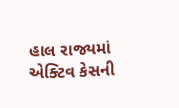હાલ રાજ્યમાં એક્ટિવ કેસની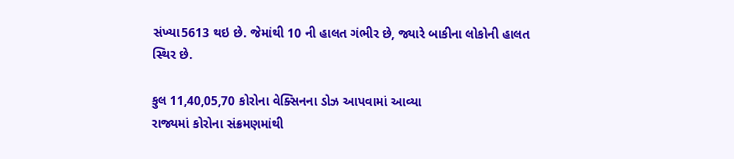સંખ્યા5613 થઇ છે. જેમાંથી 10 ની હાલત ગંભીર છે, જ્યારે બાકીના લોકોની હાલત સ્થિર છે.

કુલ 11,40,05,70 કોરોના વેક્સિનના ડોઝ આપવામાં આવ્યા
રાજ્યમાં કોરોના સંક્રમણમાંથી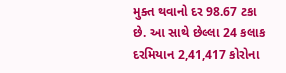મુક્ત થવાનો દર 98.67 ટકા છે. આ સાથે છેલ્લા 24 કલાક દરમિયાન 2,41,417 કોરોના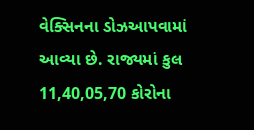વેક્સિનના ડોઝઆપવામાં આવ્યા છે. રાજ્યમાં કુલ 11,40,05,70 કોરોના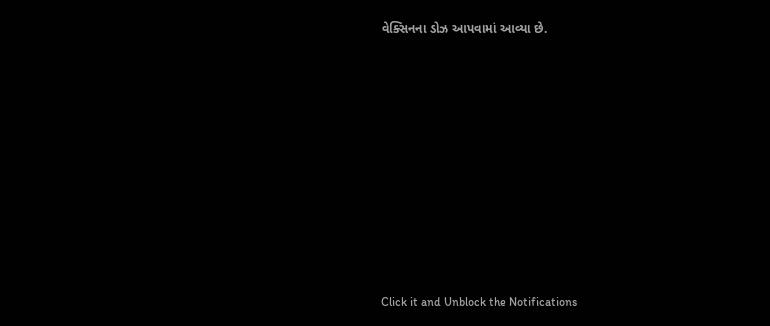વેક્સિનના ડોઝ આપવામાં આવ્યા છે.












Click it and Unblock the Notifications